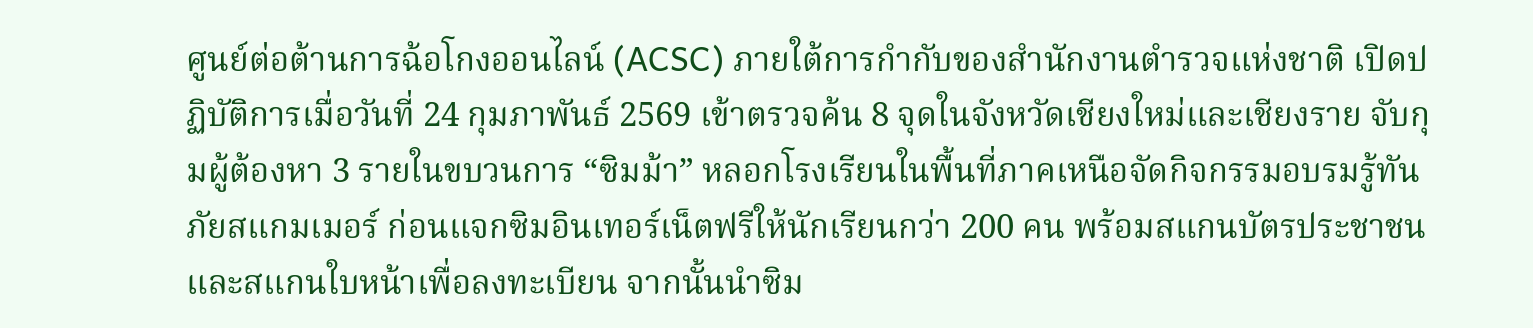ศูนย์ต่อต้านการฉ้อโกงออนไลน์ (ACSC) ภายใต้การกำกับของสำนักงานตำรวจแห่งชาติ เปิดปฏิบัติการเมื่อวันที่ 24 กุมภาพันธ์ 2569 เข้าตรวจค้น 8 จุดในจังหวัดเชียงใหม่และเชียงราย จับกุมผู้ต้องหา 3 รายในขบวนการ “ซิมม้า” หลอกโรงเรียนในพื้นที่ภาคเหนือจัดกิจกรรมอบรมรู้ทันภัยสแกมเมอร์ ก่อนแจกซิมอินเทอร์เน็ตฟรีให้นักเรียนกว่า 200 คน พร้อมสแกนบัตรประชาชนและสแกนใบหน้าเพื่อลงทะเบียน จากนั้นนำซิม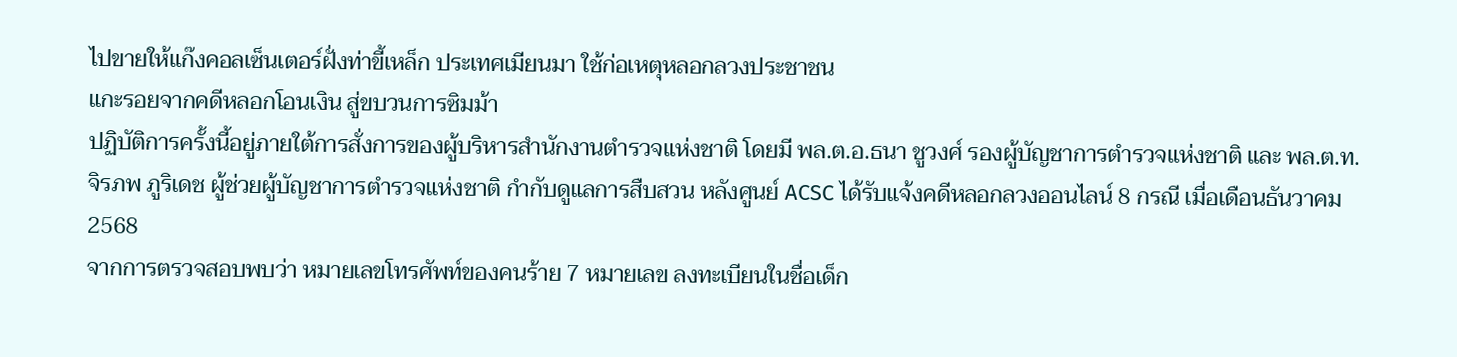ไปขายให้แก๊งคอลเซ็นเตอร์ฝั่งท่าขี้เหล็ก ประเทศเมียนมา ใช้ก่อเหตุหลอกลวงประชาชน
แกะรอยจากคดีหลอกโอนเงิน สู่ขบวนการซิมม้า
ปฏิบัติการครั้งนี้อยู่ภายใต้การสั่งการของผู้บริหารสำนักงานตำรวจแห่งชาติ โดยมี พล.ต.อ.ธนา ชูวงศ์ รองผู้บัญชาการตำรวจแห่งชาติ และ พล.ต.ท.จิรภพ ภูริเดช ผู้ช่วยผู้บัญชาการตำรวจแห่งชาติ กำกับดูแลการสืบสวน หลังศูนย์ ACSC ได้รับแจ้งคดีหลอกลวงออนไลน์ 8 กรณี เมื่อเดือนธันวาคม 2568
จากการตรวจสอบพบว่า หมายเลขโทรศัพท์ของคนร้าย 7 หมายเลข ลงทะเบียนในชื่อเด็ก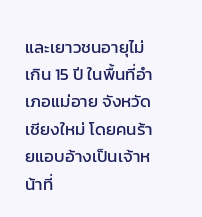และเยาวชนอายุไม่เกิน 15 ปี ในพื้นที่อำเภอแม่อาย จังหวัดเชียงใหม่ โดยคนร้ายแอบอ้างเป็นเจ้าหน้าที่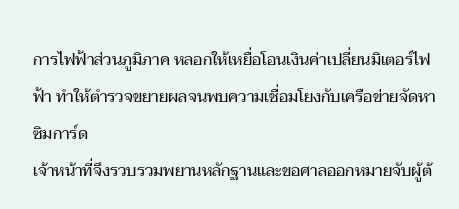การไฟฟ้าส่วนภูมิภาค หลอกให้เหยื่อโอนเงินค่าเปลี่ยนมิเตอร์ไฟฟ้า ทำให้ตำรวจขยายผลจนพบความเชื่อมโยงกับเครือข่ายจัดหาซิมการ์ด
เจ้าหน้าที่จึงรวบรวมพยานหลักฐานและขอศาลออกหมายจับผู้ต้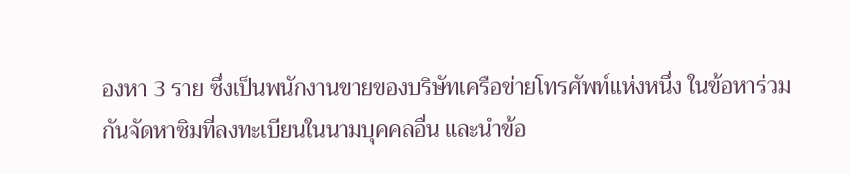องหา 3 ราย ซึ่งเป็นพนักงานขายของบริษัทเครือข่ายโทรศัพท์แห่งหนึ่ง ในข้อหาร่วมกันจัดหาซิมที่ลงทะเบียนในนามบุคคลอื่น และนำข้อ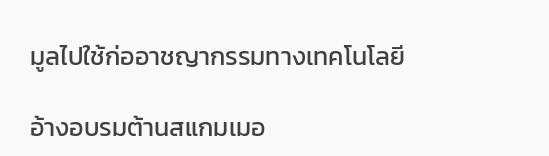มูลไปใช้ก่ออาชญากรรมทางเทคโนโลยี

อ้างอบรมต้านสแกมเมอ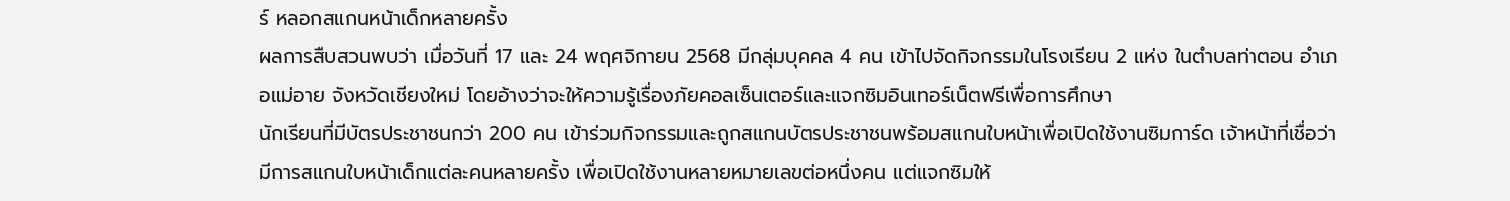ร์ หลอกสแกนหน้าเด็กหลายครั้ง
ผลการสืบสวนพบว่า เมื่อวันที่ 17 และ 24 พฤศจิกายน 2568 มีกลุ่มบุคคล 4 คน เข้าไปจัดกิจกรรมในโรงเรียน 2 แห่ง ในตำบลท่าตอน อำเภอแม่อาย จังหวัดเชียงใหม่ โดยอ้างว่าจะให้ความรู้เรื่องภัยคอลเซ็นเตอร์และแจกซิมอินเทอร์เน็ตฟรีเพื่อการศึกษา
นักเรียนที่มีบัตรประชาชนกว่า 200 คน เข้าร่วมกิจกรรมและถูกสแกนบัตรประชาชนพร้อมสแกนใบหน้าเพื่อเปิดใช้งานซิมการ์ด เจ้าหน้าที่เชื่อว่ามีการสแกนใบหน้าเด็กแต่ละคนหลายครั้ง เพื่อเปิดใช้งานหลายหมายเลขต่อหนึ่งคน แต่แจกซิมให้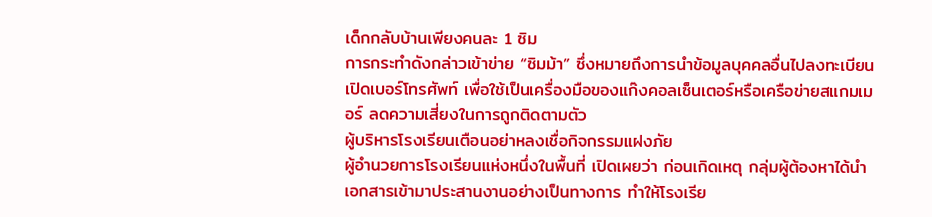เด็กกลับบ้านเพียงคนละ 1 ซิม
การกระทำดังกล่าวเข้าข่าย “ซิมม้า” ซึ่งหมายถึงการนำข้อมูลบุคคลอื่นไปลงทะเบียนเปิดเบอร์โทรศัพท์ เพื่อใช้เป็นเครื่องมือของแก๊งคอลเซ็นเตอร์หรือเครือข่ายสแกมเมอร์ ลดความเสี่ยงในการถูกติดตามตัว
ผู้บริหารโรงเรียนเตือนอย่าหลงเชื่อกิจกรรมแฝงภัย
ผู้อำนวยการโรงเรียนแห่งหนึ่งในพื้นที่ เปิดเผยว่า ก่อนเกิดเหตุ กลุ่มผู้ต้องหาได้นำเอกสารเข้ามาประสานงานอย่างเป็นทางการ ทำให้โรงเรีย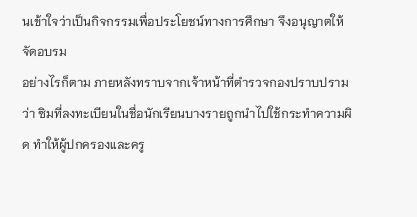นเข้าใจว่าเป็นกิจกรรมเพื่อประโยชน์ทางการศึกษา จึงอนุญาตให้จัดอบรม
อย่างไรก็ตาม ภายหลังทราบจากเจ้าหน้าที่ตำรวจกองปราบปรามว่า ซิมที่ลงทะเบียนในชื่อนักเรียนบางรายถูกนำไปใช้กระทำความผิด ทำให้ผู้ปกครองและครู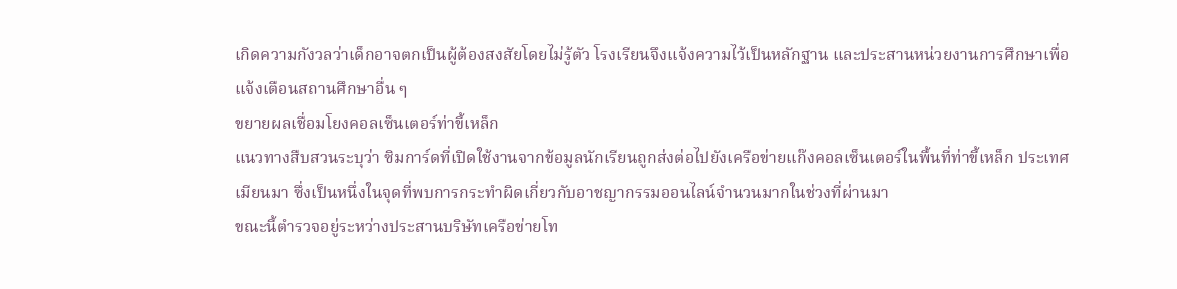เกิดความกังวลว่าเด็กอาจตกเป็นผู้ต้องสงสัยโดยไม่รู้ตัว โรงเรียนจึงแจ้งความไว้เป็นหลักฐาน และประสานหน่วยงานการศึกษาเพื่อแจ้งเตือนสถานศึกษาอื่น ๆ
ขยายผลเชื่อมโยงคอลเซ็นเตอร์ท่าขี้เหล็ก
แนวทางสืบสวนระบุว่า ซิมการ์ดที่เปิดใช้งานจากข้อมูลนักเรียนถูกส่งต่อไปยังเครือข่ายแก๊งคอลเซ็นเตอร์ในพื้นที่ท่าขี้เหล็ก ประเทศเมียนมา ซึ่งเป็นหนึ่งในจุดที่พบการกระทำผิดเกี่ยวกับอาชญากรรมออนไลน์จำนวนมากในช่วงที่ผ่านมา
ขณะนี้ตำรวจอยู่ระหว่างประสานบริษัทเครือข่ายโท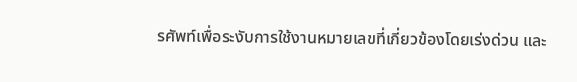รศัพท์เพื่อระงับการใช้งานหมายเลขที่เกี่ยวข้องโดยเร่งด่วน และ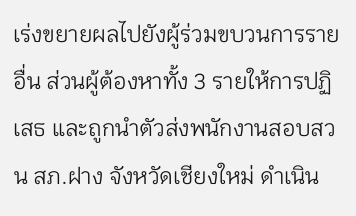เร่งขยายผลไปยังผู้ร่วมขบวนการรายอื่น ส่วนผู้ต้องหาทั้ง 3 รายให้การปฏิเสธ และถูกนำตัวส่งพนักงานสอบสวน สภ.ฝาง จังหวัดเชียงใหม่ ดำเนิน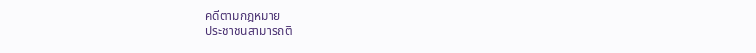คดีตามกฎหมาย
ประชาชนสามารถติ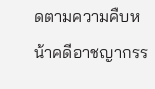ดตามความคืบหน้าคดีอาชญากรร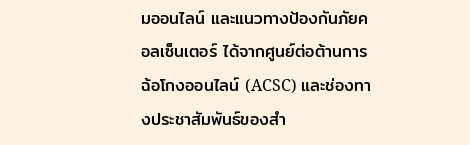มออนไลน์ และแนวทางป้องกันภัยคอลเซ็นเตอร์ ได้จากศูนย์ต่อต้านการฉ้อโกงออนไลน์ (ACSC) และช่องทางประชาสัมพันธ์ของสำ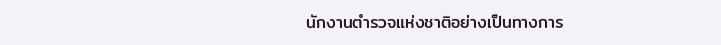นักงานตำรวจแห่งชาติอย่างเป็นทางการ